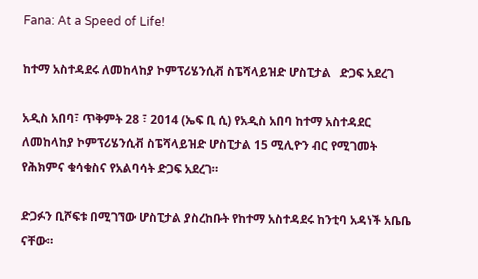Fana: At a Speed of Life!

ከተማ አስተዳደሩ ለመከላከያ ኮምፕሪሄንሲቭ ስፔሻላይዝድ ሆስፒታል   ድጋፍ አደረገ

አዲስ አበባ፣ ጥቅምት 28 ፣ 2014 (ኤፍ ቢ ሲ) የአዲስ አበባ ከተማ አስተዳደር ለመከላከያ ኮምፕሪሄንሲቭ ስፔሻላይዝድ ሆስፒታል 15 ሚሊዮን ብር የሚገመት የሕክምና ቁሳቁስና የአልባሳት ድጋፍ አደረገ።

ድጋፉን ቢሾፍቱ በሚገኘው ሆስፒታል ያስረከቡት የከተማ አስተዳደሩ ከንቲባ አዳነች አቤቤ ናቸው።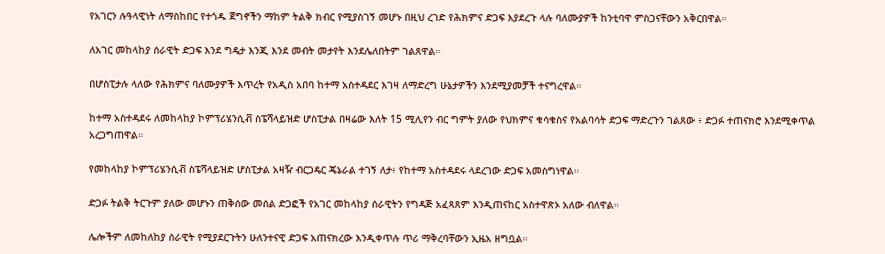የአገርን ሉዓላዊነት ለማስከበር የተጎዱ ጀግኖችን ማከም ትልቅ ክብር የሚያስገኝ መሆኑ በዚህ ረገድ የሕክምና ድጋፍ እያደረጉ ላሉ ባለሙያዎች ከንቲባዋ ምስጋናቸውን አቅርበዋል።

ለአገር መከላከያ ሰራዊት ድጋፍ እንደ ግዴታ እንጂ እንደ መብት መታየት እንደሌለበትም ገልጸዋል።

በሆስፒታሉ ላለው የሕክምና ባለሙያዎች እጥረት የአዲስ አበባ ከተማ አስተዳደር እገዛ ለማድረግ ሁኔታዎችን እንደሚያመቻች ተናግረዋል።

ከተማ አስተዳደሩ ለመከላከያ ኮምፕሪሄንሲቭ ስፔሻላይዝድ ሆስፒታል በዛሬው እለት 15 ሚሊየን ብር ግምት ያለው የህክምና ቁሳቁስና የአልባሳት ድጋፍ ማድረጉን ገልጸው ፥ ድጋፉ ተጠናክሮ እንደሚቀጥል አረጋግጠዋል።

የመከላከያ ኮምፕሪሄንሲቭ ስፔሻላይዝድ ሆስፒታል አዛዥ ብርጋዴር ጄኔራል ተገኝ ለታ፥ የከተማ አስተዳደሩ ላደረገው ድጋፍ አመስግነዋል።

ድጋፉ ትልቅ ትርጉም ያለው መሆኑን ጠቅሰው መሰል ድጋፎች የአገር መከላከያ ሰራዊትን የግዳጅ አፈጻጸም እንዲጠናከር አስተዋጽኦ አለው ብለዋል።

ሌሎችም ለመከለከያ ሰራዊት የሚያደርጉትን ሁለንተናዊ ድጋፍ አጠናክረው እንዲቀጥሉ ጥሪ ማቅረባቸውን ኢዜአ ዘግቧል።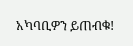አካባቢዎን ይጠብቁ!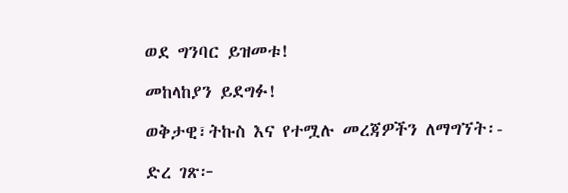ወደ ግንባር ይዝመቱ!

መከላከያን ይደግፉ!

ወቅታዊ፣ትኩስ እና የተሟሉ መረጃዎችን ለማግኘት፡-

ድረ ገጽ፦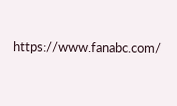https://www.fanabc.com/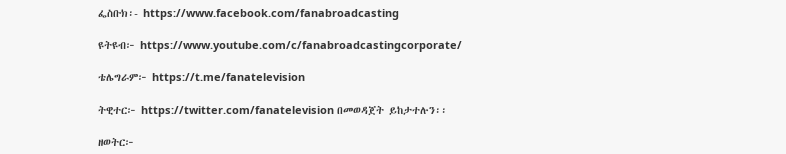ፌስቡክ፡- https://www.facebook.com/fanabroadcasting

ዩትዩብ፦ https://www.youtube.com/c/fanabroadcastingcorporate/

ቴሌግራም፦ https://t.me/fanatelevision

ትዊተር፦ https://twitter.com/fanatelevision በመወዳጀት ይከታተሉን፡፡

ዘወትር፦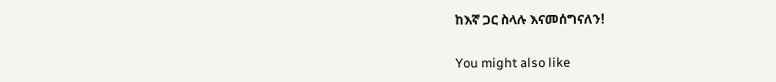ከእኛ ጋር ስላሉ እናመሰግናለን!

You might also like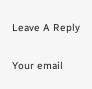Leave A Reply

Your email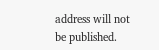address will not be published.